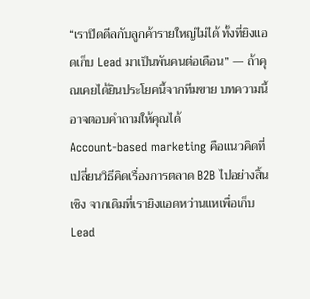“เราปิดดีลกับลูกค้ารายใหญ่ไม่ได้ ทั้งที่ยิงแอดเก็บ Lead มาเป็นพันคนต่อเดือน” — ถ้าคุณเคยได้ยินประโยคนี้จากทีมขาย บทความนี้อาจตอบคำถามให้คุณได้
Account-based marketing คือแนวคิดที่เปลี่ยนวิธีคิดเรื่องการตลาด B2B ไปอย่างสิ้นเชิง จากเดิมที่เรายิงแอดหว่านแหเพื่อเก็บ Lead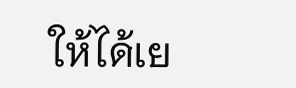ให้ได้เย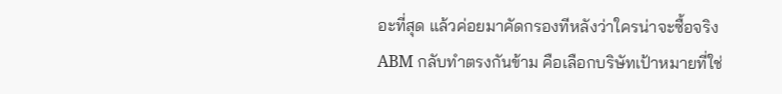อะที่สุด แล้วค่อยมาคัดกรองทีหลังว่าใครน่าจะซื้อจริง ABM กลับทำตรงกันข้าม คือเลือกบริษัทเป้าหมายที่ใช่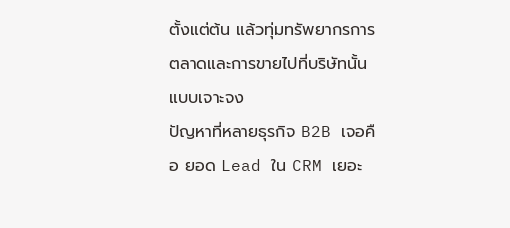ตั้งแต่ต้น แล้วทุ่มทรัพยากรการตลาดและการขายไปที่บริษัทนั้นแบบเจาะจง
ปัญหาที่หลายธุรกิจ B2B เจอคือ ยอด Lead ใน CRM เยอะ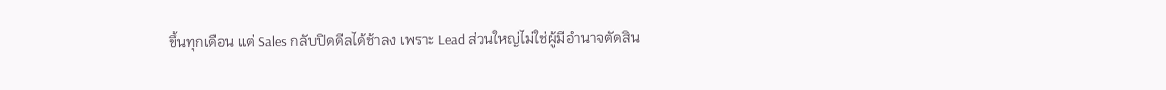ขึ้นทุกเดือน แต่ Sales กลับปิดดีลได้ช้าลง เพราะ Lead ส่วนใหญ่ไม่ใช่ผู้มีอำนาจตัดสิน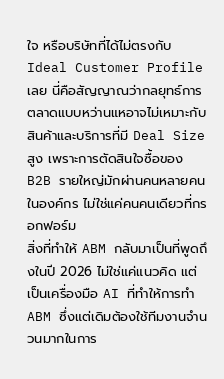ใจ หรือบริษัทที่ได้ไม่ตรงกับ Ideal Customer Profile เลย นี่คือสัญญาณว่ากลยุทธ์การตลาดแบบหว่านแหอาจไม่เหมาะกับสินค้าและบริการที่มี Deal Size สูง เพราะการตัดสินใจซื้อของ B2B รายใหญ่มักผ่านคนหลายคนในองค์กร ไม่ใช่แค่คนคนเดียวที่กรอกฟอร์ม
สิ่งที่ทำให้ ABM กลับมาเป็นที่พูดถึงในปี 2026 ไม่ใช่แค่แนวคิด แต่เป็นเครื่องมือ AI ที่ทำให้การทำ ABM ซึ่งแต่เดิมต้องใช้ทีมงานจำนวนมากในการ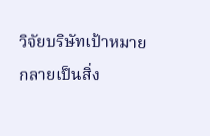วิจัยบริษัทเป้าหมาย กลายเป็นสิ่ง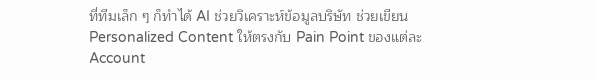ที่ทีมเล็ก ๆ ก็ทำได้ AI ช่วยวิเคราะห์ข้อมูลบริษัท ช่วยเขียน Personalized Content ให้ตรงกับ Pain Point ของแต่ละ Account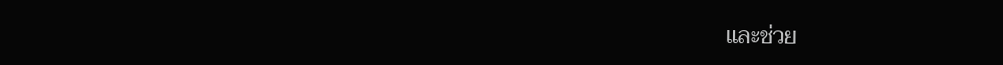และช่วย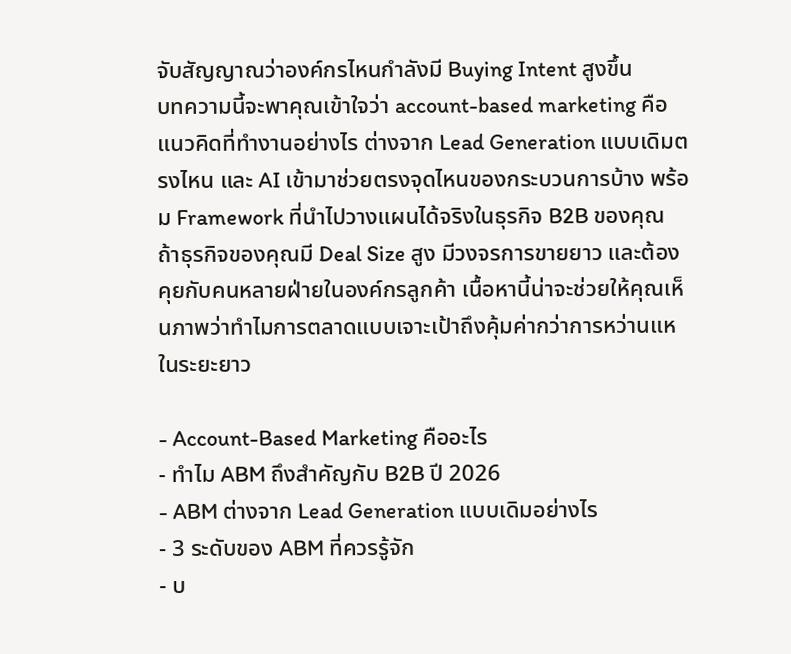จับสัญญาณว่าองค์กรไหนกำลังมี Buying Intent สูงขึ้น
บทความนี้จะพาคุณเข้าใจว่า account-based marketing คือแนวคิดที่ทำงานอย่างไร ต่างจาก Lead Generation แบบเดิมตรงไหน และ AI เข้ามาช่วยตรงจุดไหนของกระบวนการบ้าง พร้อม Framework ที่นำไปวางแผนได้จริงในธุรกิจ B2B ของคุณ
ถ้าธุรกิจของคุณมี Deal Size สูง มีวงจรการขายยาว และต้องคุยกับคนหลายฝ่ายในองค์กรลูกค้า เนื้อหานี้น่าจะช่วยให้คุณเห็นภาพว่าทำไมการตลาดแบบเจาะเป้าถึงคุ้มค่ากว่าการหว่านแหในระยะยาว

- Account-Based Marketing คืออะไร
- ทำไม ABM ถึงสำคัญกับ B2B ปี 2026
- ABM ต่างจาก Lead Generation แบบเดิมอย่างไร
- 3 ระดับของ ABM ที่ควรรู้จัก
- บ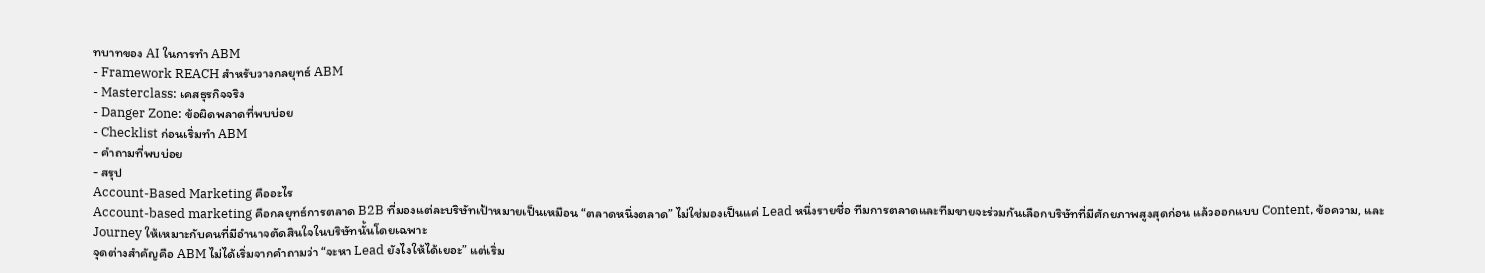ทบาทของ AI ในการทำ ABM
- Framework REACH สำหรับวางกลยุทธ์ ABM
- Masterclass: เคสธุรกิจจริง
- Danger Zone: ข้อผิดพลาดที่พบบ่อย
- Checklist ก่อนเริ่มทำ ABM
- คำถามที่พบบ่อย
- สรุป
Account-Based Marketing คืออะไร
Account-based marketing คือกลยุทธ์การตลาด B2B ที่มองแต่ละบริษัทเป้าหมายเป็นเหมือน “ตลาดหนึ่งตลาด” ไม่ใช่มองเป็นแค่ Lead หนึ่งรายชื่อ ทีมการตลาดและทีมขายจะร่วมกันเลือกบริษัทที่มีศักยภาพสูงสุดก่อน แล้วออกแบบ Content, ข้อความ, และ Journey ให้เหมาะกับคนที่มีอำนาจตัดสินใจในบริษัทนั้นโดยเฉพาะ
จุดต่างสำคัญคือ ABM ไม่ได้เริ่มจากคำถามว่า “จะหา Lead ยังไงให้ได้เยอะ” แต่เริ่ม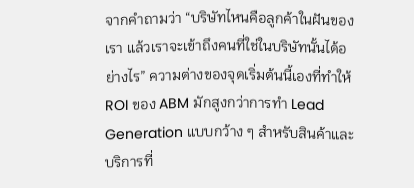จากคำถามว่า “บริษัทไหนคือลูกค้าในฝันของเรา แล้วเราจะเข้าถึงคนที่ใช่ในบริษัทนั้นได้อย่างไร” ความต่างของจุดเริ่มต้นนี้เองที่ทำให้ ROI ของ ABM มักสูงกว่าการทำ Lead Generation แบบกว้าง ๆ สำหรับสินค้าและบริการที่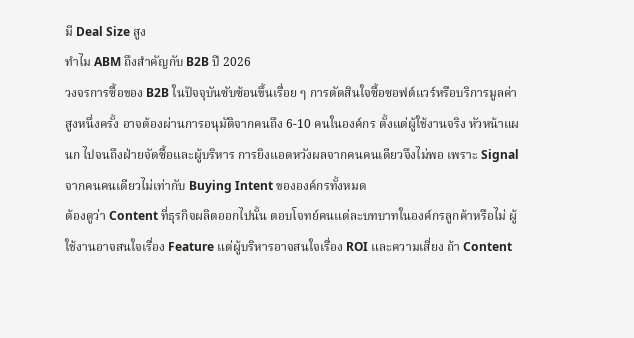มี Deal Size สูง
ทำไม ABM ถึงสำคัญกับ B2B ปี 2026
วงจรการซื้อของ B2B ในปัจจุบันซับซ้อนขึ้นเรื่อย ๆ การตัดสินใจซื้อซอฟต์แวร์หรือบริการมูลค่าสูงหนึ่งครั้ง อาจต้องผ่านการอนุมัติจากคนถึง 6-10 คนในองค์กร ตั้งแต่ผู้ใช้งานจริง หัวหน้าแผนก ไปจนถึงฝ่ายจัดซื้อและผู้บริหาร การยิงแอดหวังผลจากคนคนเดียวจึงไม่พอ เพราะ Signal จากคนคนเดียวไม่เท่ากับ Buying Intent ขององค์กรทั้งหมด
ต้องดูว่า Content ที่ธุรกิจผลิตออกไปนั้น ตอบโจทย์คนแต่ละบทบาทในองค์กรลูกค้าหรือไม่ ผู้ใช้งานอาจสนใจเรื่อง Feature แต่ผู้บริหารอาจสนใจเรื่อง ROI และความเสี่ยง ถ้า Content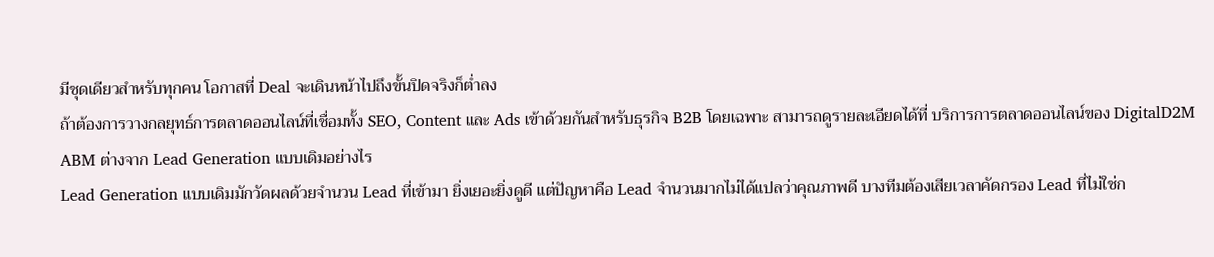มีชุดเดียวสำหรับทุกคน โอกาสที่ Deal จะเดินหน้าไปถึงขั้นปิดจริงก็ต่ำลง
ถ้าต้องการวางกลยุทธ์การตลาดออนไลน์ที่เชื่อมทั้ง SEO, Content และ Ads เข้าด้วยกันสำหรับธุรกิจ B2B โดยเฉพาะ สามารถดูรายละเอียดได้ที่ บริการการตลาดออนไลน์ของ DigitalD2M
ABM ต่างจาก Lead Generation แบบเดิมอย่างไร
Lead Generation แบบเดิมมักวัดผลด้วยจำนวน Lead ที่เข้ามา ยิ่งเยอะยิ่งดูดี แต่ปัญหาคือ Lead จำนวนมากไม่ได้แปลว่าคุณภาพดี บางทีมต้องเสียเวลาคัดกรอง Lead ที่ไม่ใช่ก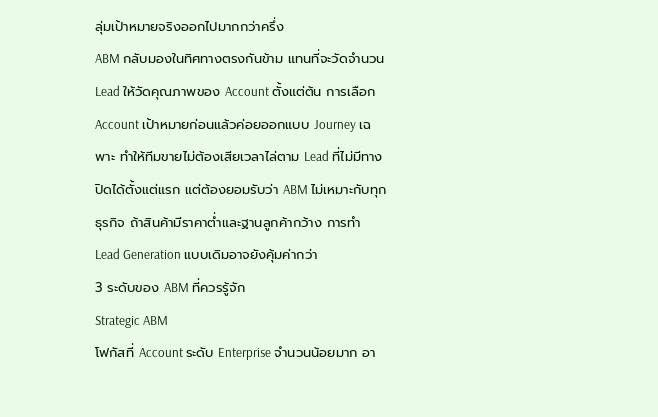ลุ่มเป้าหมายจริงออกไปมากกว่าครึ่ง
ABM กลับมองในทิศทางตรงกันข้าม แทนที่จะวัดจำนวน Lead ให้วัดคุณภาพของ Account ตั้งแต่ต้น การเลือก Account เป้าหมายก่อนแล้วค่อยออกแบบ Journey เฉพาะ ทำให้ทีมขายไม่ต้องเสียเวลาไล่ตาม Lead ที่ไม่มีทางปิดได้ตั้งแต่แรก แต่ต้องยอมรับว่า ABM ไม่เหมาะกับทุกธุรกิจ ถ้าสินค้ามีราคาต่ำและฐานลูกค้ากว้าง การทำ Lead Generation แบบเดิมอาจยังคุ้มค่ากว่า
3 ระดับของ ABM ที่ควรรู้จัก
Strategic ABM
โฟกัสที่ Account ระดับ Enterprise จำนวนน้อยมาก อา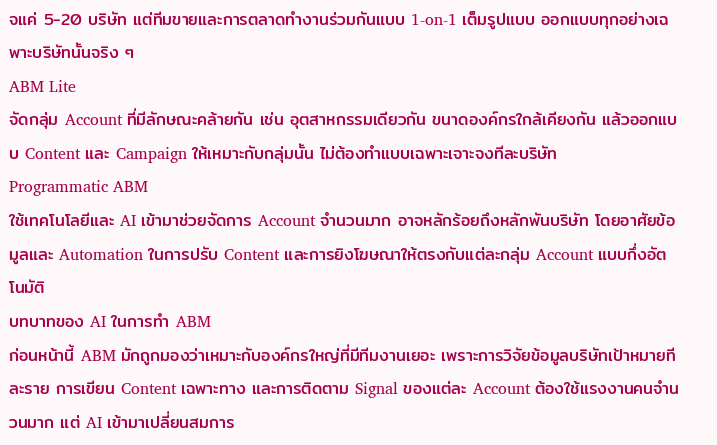จแค่ 5-20 บริษัท แต่ทีมขายและการตลาดทำงานร่วมกันแบบ 1-on-1 เต็มรูปแบบ ออกแบบทุกอย่างเฉพาะบริษัทนั้นจริง ๆ
ABM Lite
จัดกลุ่ม Account ที่มีลักษณะคล้ายกัน เช่น อุตสาหกรรมเดียวกัน ขนาดองค์กรใกล้เคียงกัน แล้วออกแบบ Content และ Campaign ให้เหมาะกับกลุ่มนั้น ไม่ต้องทำแบบเฉพาะเจาะจงทีละบริษัท
Programmatic ABM
ใช้เทคโนโลยีและ AI เข้ามาช่วยจัดการ Account จำนวนมาก อาจหลักร้อยถึงหลักพันบริษัท โดยอาศัยข้อมูลและ Automation ในการปรับ Content และการยิงโฆษณาให้ตรงกับแต่ละกลุ่ม Account แบบกึ่งอัตโนมัติ
บทบาทของ AI ในการทำ ABM
ก่อนหน้านี้ ABM มักถูกมองว่าเหมาะกับองค์กรใหญ่ที่มีทีมงานเยอะ เพราะการวิจัยข้อมูลบริษัทเป้าหมายทีละราย การเขียน Content เฉพาะทาง และการติดตาม Signal ของแต่ละ Account ต้องใช้แรงงานคนจำนวนมาก แต่ AI เข้ามาเปลี่ยนสมการ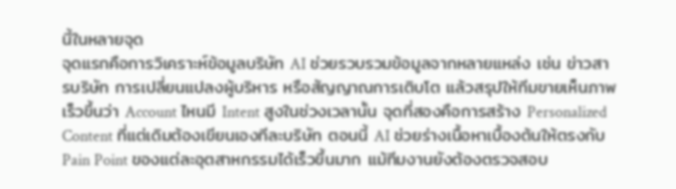นี้ในหลายจุด
จุดแรกคือการวิเคราะห์ข้อมูลบริษัท AI ช่วยรวบรวมข้อมูลจากหลายแหล่ง เช่น ข่าวสารบริษัท การเปลี่ยนแปลงผู้บริหาร หรือสัญญาณการเติบโต แล้วสรุปให้ทีมขายเห็นภาพเร็วขึ้นว่า Account ไหนมี Intent สูงในช่วงเวลานั้น จุดที่สองคือการสร้าง Personalized Content ที่แต่เดิมต้องเขียนเองทีละบริษัท ตอนนี้ AI ช่วยร่างเนื้อหาเบื้องต้นให้ตรงกับ Pain Point ของแต่ละอุตสาหกรรมได้เร็วขึ้นมาก แม้ทีมงานยังต้องตรวจสอบ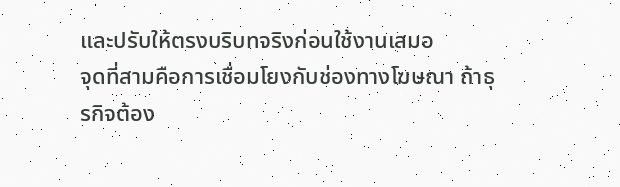และปรับให้ตรงบริบทจริงก่อนใช้งานเสมอ
จุดที่สามคือการเชื่อมโยงกับช่องทางโฆษณา ถ้าธุรกิจต้อง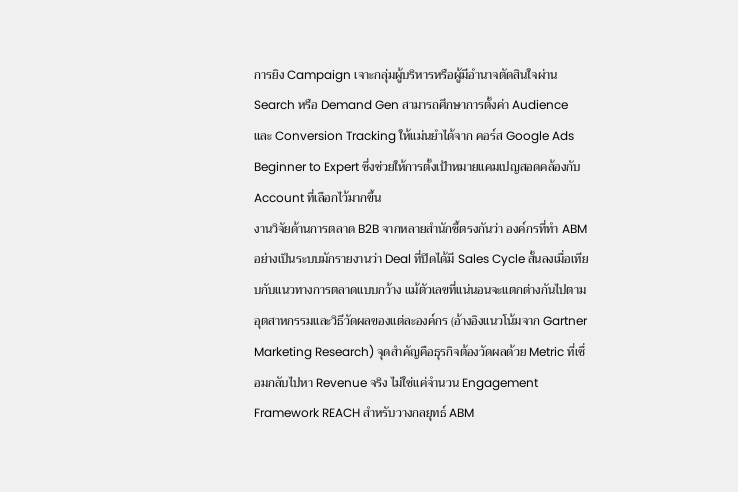การยิง Campaign เจาะกลุ่มผู้บริหารหรือผู้มีอำนาจตัดสินใจผ่าน Search หรือ Demand Gen สามารถศึกษาการตั้งค่า Audience และ Conversion Tracking ให้แม่นยำได้จาก คอร์ส Google Ads Beginner to Expert ซึ่งช่วยให้การตั้งเป้าหมายแคมเปญสอดคล้องกับ Account ที่เลือกไว้มากขึ้น
งานวิจัยด้านการตลาด B2B จากหลายสำนักชี้ตรงกันว่า องค์กรที่ทำ ABM อย่างเป็นระบบมักรายงานว่า Deal ที่ปิดได้มี Sales Cycle สั้นลงเมื่อเทียบกับแนวทางการตลาดแบบกว้าง แม้ตัวเลขที่แน่นอนจะแตกต่างกันไปตามอุตสาหกรรมและวิธีวัดผลของแต่ละองค์กร (อ้างอิงแนวโน้มจาก Gartner Marketing Research) จุดสำคัญคือธุรกิจต้องวัดผลด้วย Metric ที่เชื่อมกลับไปหา Revenue จริง ไม่ใช่แค่จำนวน Engagement
Framework REACH สำหรับวางกลยุทธ์ ABM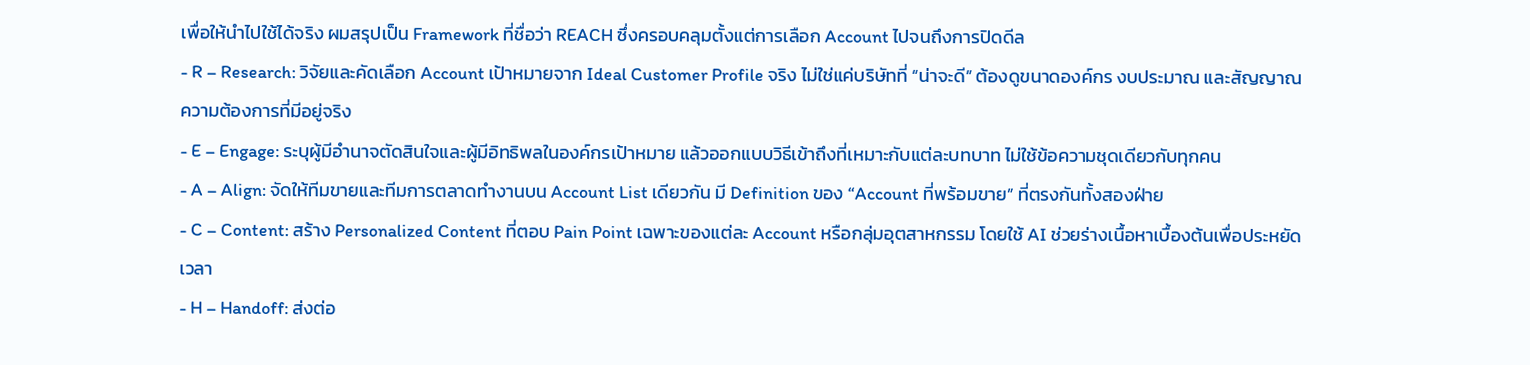เพื่อให้นำไปใช้ได้จริง ผมสรุปเป็น Framework ที่ชื่อว่า REACH ซึ่งครอบคลุมตั้งแต่การเลือก Account ไปจนถึงการปิดดีล
- R – Research: วิจัยและคัดเลือก Account เป้าหมายจาก Ideal Customer Profile จริง ไม่ใช่แค่บริษัทที่ “น่าจะดี” ต้องดูขนาดองค์กร งบประมาณ และสัญญาณความต้องการที่มีอยู่จริง
- E – Engage: ระบุผู้มีอำนาจตัดสินใจและผู้มีอิทธิพลในองค์กรเป้าหมาย แล้วออกแบบวิธีเข้าถึงที่เหมาะกับแต่ละบทบาท ไม่ใช้ข้อความชุดเดียวกับทุกคน
- A – Align: จัดให้ทีมขายและทีมการตลาดทำงานบน Account List เดียวกัน มี Definition ของ “Account ที่พร้อมขาย” ที่ตรงกันทั้งสองฝ่าย
- C – Content: สร้าง Personalized Content ที่ตอบ Pain Point เฉพาะของแต่ละ Account หรือกลุ่มอุตสาหกรรม โดยใช้ AI ช่วยร่างเนื้อหาเบื้องต้นเพื่อประหยัดเวลา
- H – Handoff: ส่งต่อ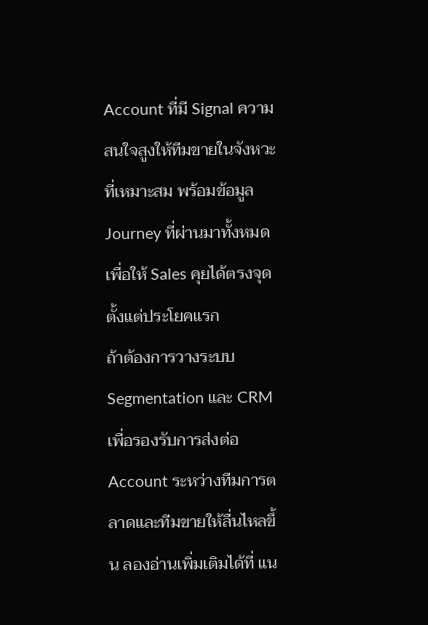Account ที่มี Signal ความสนใจสูงให้ทีมขายในจังหวะที่เหมาะสม พร้อมข้อมูล Journey ที่ผ่านมาทั้งหมด เพื่อให้ Sales คุยได้ตรงจุดตั้งแต่ประโยคแรก
ถ้าต้องการวางระบบ Segmentation และ CRM เพื่อรองรับการส่งต่อ Account ระหว่างทีมการตลาดและทีมขายให้ลื่นไหลขึ้น ลองอ่านเพิ่มเติมได้ที่ แน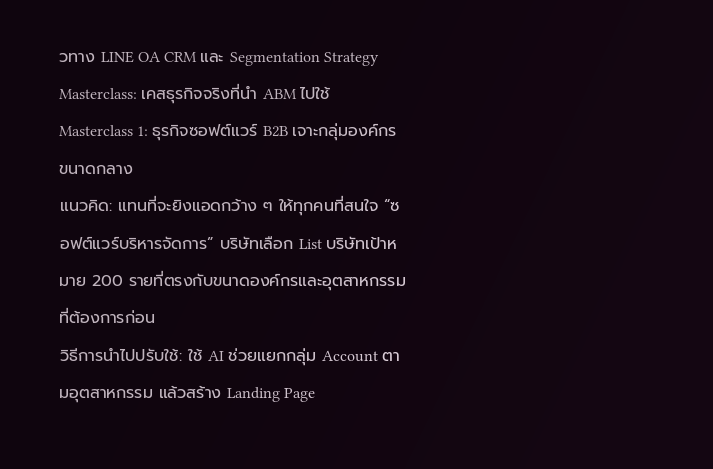วทาง LINE OA CRM และ Segmentation Strategy
Masterclass: เคสธุรกิจจริงที่นำ ABM ไปใช้
Masterclass 1: ธุรกิจซอฟต์แวร์ B2B เจาะกลุ่มองค์กรขนาดกลาง
แนวคิด: แทนที่จะยิงแอดกว้าง ๆ ให้ทุกคนที่สนใจ “ซอฟต์แวร์บริหารจัดการ” บริษัทเลือก List บริษัทเป้าหมาย 200 รายที่ตรงกับขนาดองค์กรและอุตสาหกรรมที่ต้องการก่อน
วิธีการนำไปปรับใช้: ใช้ AI ช่วยแยกกลุ่ม Account ตามอุตสาหกรรม แล้วสร้าง Landing Page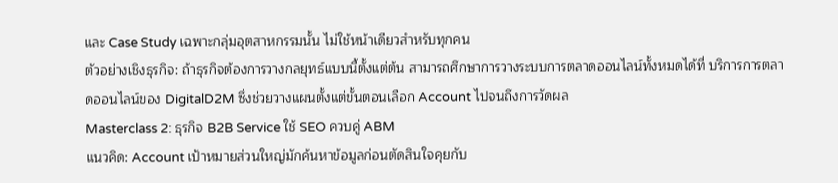และ Case Study เฉพาะกลุ่มอุตสาหกรรมนั้น ไม่ใช้หน้าเดียวสำหรับทุกคน
ตัวอย่างเชิงธุรกิจ: ถ้าธุรกิจต้องการวางกลยุทธ์แบบนี้ตั้งแต่ต้น สามารถศึกษาการวางระบบการตลาดออนไลน์ทั้งหมดได้ที่ บริการการตลาดออนไลน์ของ DigitalD2M ซึ่งช่วยวางแผนตั้งแต่ขั้นตอนเลือก Account ไปจนถึงการวัดผล
Masterclass 2: ธุรกิจ B2B Service ใช้ SEO ควบคู่ ABM
แนวคิด: Account เป้าหมายส่วนใหญ่มักค้นหาข้อมูลก่อนตัดสินใจคุยกับ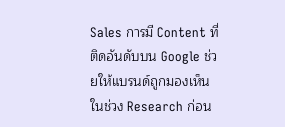Sales การมี Content ที่ติดอันดับบน Google ช่วยให้แบรนด์ถูกมองเห็นในช่วง Research ก่อน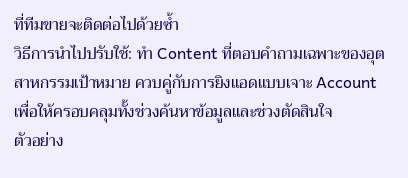ที่ทีมขายจะติดต่อไปด้วยซ้ำ
วิธีการนำไปปรับใช้: ทำ Content ที่ตอบคำถามเฉพาะของอุตสาหกรรมเป้าหมาย ควบคู่กับการยิงแอดแบบเจาะ Account เพื่อให้ครอบคลุมทั้งช่วงค้นหาข้อมูลและช่วงตัดสินใจ
ตัวอย่าง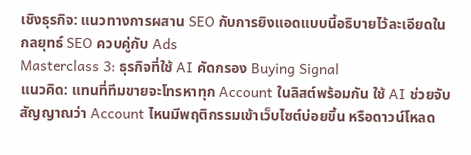เชิงธุรกิจ: แนวทางการผสาน SEO กับการยิงแอดแบบนี้อธิบายไว้ละเอียดใน กลยุทธ์ SEO ควบคู่กับ Ads
Masterclass 3: ธุรกิจที่ใช้ AI คัดกรอง Buying Signal
แนวคิด: แทนที่ทีมขายจะโทรหาทุก Account ในลิสต์พร้อมกัน ใช้ AI ช่วยจับสัญญาณว่า Account ไหนมีพฤติกรรมเข้าเว็บไซต์บ่อยขึ้น หรือดาวน์โหลด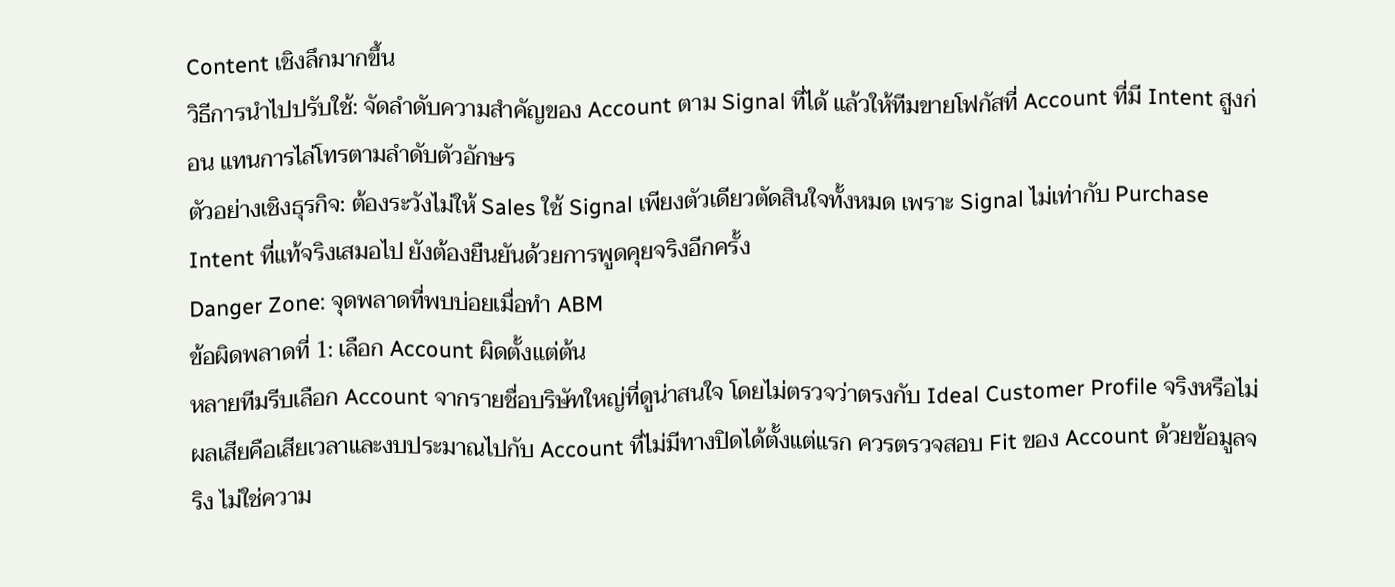Content เชิงลึกมากขึ้น
วิธีการนำไปปรับใช้: จัดลำดับความสำคัญของ Account ตาม Signal ที่ได้ แล้วให้ทีมขายโฟกัสที่ Account ที่มี Intent สูงก่อน แทนการไล่โทรตามลำดับตัวอักษร
ตัวอย่างเชิงธุรกิจ: ต้องระวังไม่ให้ Sales ใช้ Signal เพียงตัวเดียวตัดสินใจทั้งหมด เพราะ Signal ไม่เท่ากับ Purchase Intent ที่แท้จริงเสมอไป ยังต้องยืนยันด้วยการพูดคุยจริงอีกครั้ง
Danger Zone: จุดพลาดที่พบบ่อยเมื่อทำ ABM
ข้อผิดพลาดที่ 1: เลือก Account ผิดตั้งแต่ต้น
หลายทีมรีบเลือก Account จากรายชื่อบริษัทใหญ่ที่ดูน่าสนใจ โดยไม่ตรวจว่าตรงกับ Ideal Customer Profile จริงหรือไม่ ผลเสียคือเสียเวลาและงบประมาณไปกับ Account ที่ไม่มีทางปิดได้ตั้งแต่แรก ควรตรวจสอบ Fit ของ Account ด้วยข้อมูลจริง ไม่ใช่ความ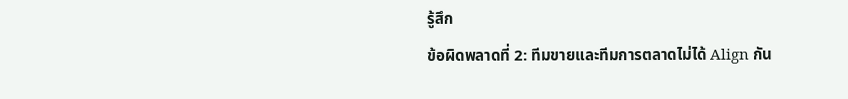รู้สึก
ข้อผิดพลาดที่ 2: ทีมขายและทีมการตลาดไม่ได้ Align กัน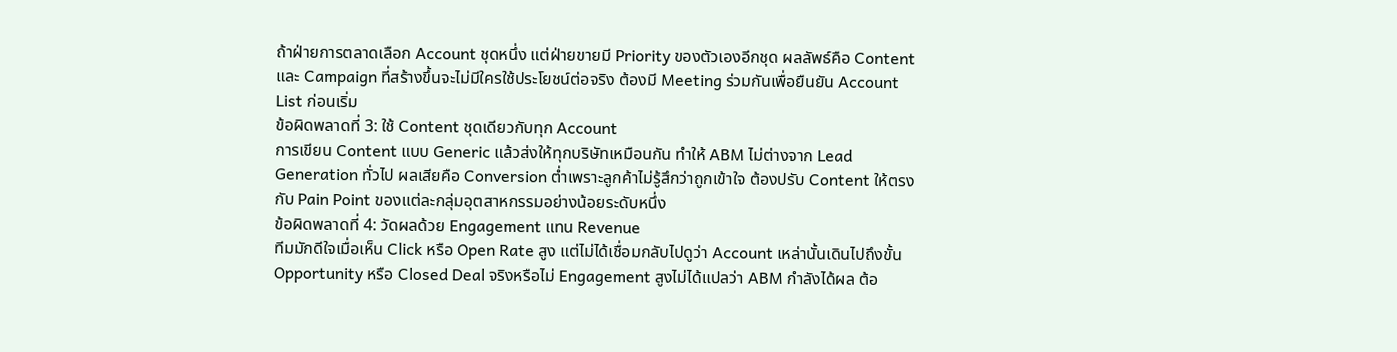ถ้าฝ่ายการตลาดเลือก Account ชุดหนึ่ง แต่ฝ่ายขายมี Priority ของตัวเองอีกชุด ผลลัพธ์คือ Content และ Campaign ที่สร้างขึ้นจะไม่มีใครใช้ประโยชน์ต่อจริง ต้องมี Meeting ร่วมกันเพื่อยืนยัน Account List ก่อนเริ่ม
ข้อผิดพลาดที่ 3: ใช้ Content ชุดเดียวกับทุก Account
การเขียน Content แบบ Generic แล้วส่งให้ทุกบริษัทเหมือนกัน ทำให้ ABM ไม่ต่างจาก Lead Generation ทั่วไป ผลเสียคือ Conversion ต่ำเพราะลูกค้าไม่รู้สึกว่าถูกเข้าใจ ต้องปรับ Content ให้ตรงกับ Pain Point ของแต่ละกลุ่มอุตสาหกรรมอย่างน้อยระดับหนึ่ง
ข้อผิดพลาดที่ 4: วัดผลด้วย Engagement แทน Revenue
ทีมมักดีใจเมื่อเห็น Click หรือ Open Rate สูง แต่ไม่ได้เชื่อมกลับไปดูว่า Account เหล่านั้นเดินไปถึงขั้น Opportunity หรือ Closed Deal จริงหรือไม่ Engagement สูงไม่ได้แปลว่า ABM กำลังได้ผล ต้อ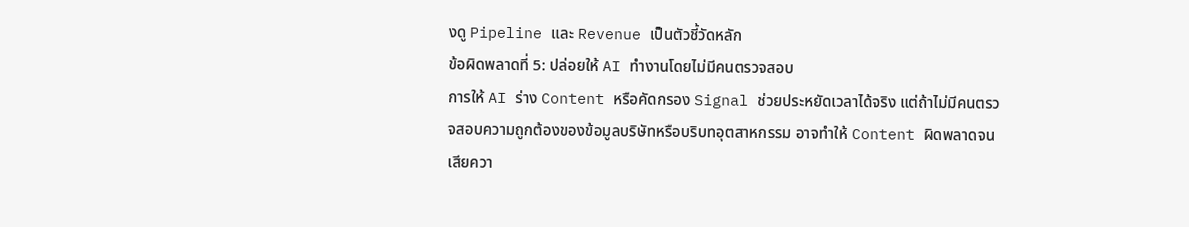งดู Pipeline และ Revenue เป็นตัวชี้วัดหลัก
ข้อผิดพลาดที่ 5: ปล่อยให้ AI ทำงานโดยไม่มีคนตรวจสอบ
การให้ AI ร่าง Content หรือคัดกรอง Signal ช่วยประหยัดเวลาได้จริง แต่ถ้าไม่มีคนตรวจสอบความถูกต้องของข้อมูลบริษัทหรือบริบทอุตสาหกรรม อาจทำให้ Content ผิดพลาดจนเสียควา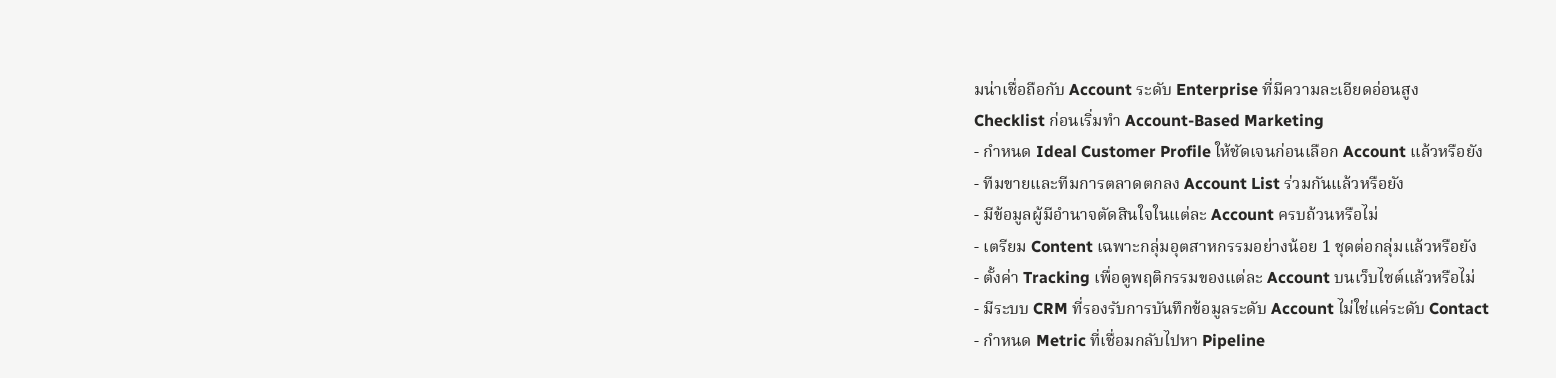มน่าเชื่อถือกับ Account ระดับ Enterprise ที่มีความละเอียดอ่อนสูง
Checklist ก่อนเริ่มทำ Account-Based Marketing
- กำหนด Ideal Customer Profile ให้ชัดเจนก่อนเลือก Account แล้วหรือยัง
- ทีมขายและทีมการตลาดตกลง Account List ร่วมกันแล้วหรือยัง
- มีข้อมูลผู้มีอำนาจตัดสินใจในแต่ละ Account ครบถ้วนหรือไม่
- เตรียม Content เฉพาะกลุ่มอุตสาหกรรมอย่างน้อย 1 ชุดต่อกลุ่มแล้วหรือยัง
- ตั้งค่า Tracking เพื่อดูพฤติกรรมของแต่ละ Account บนเว็บไซต์แล้วหรือไม่
- มีระบบ CRM ที่รองรับการบันทึกข้อมูลระดับ Account ไม่ใช่แค่ระดับ Contact
- กำหนด Metric ที่เชื่อมกลับไปหา Pipeline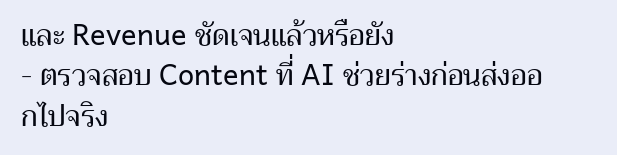และ Revenue ชัดเจนแล้วหรือยัง
- ตรวจสอบ Content ที่ AI ช่วยร่างก่อนส่งออกไปจริง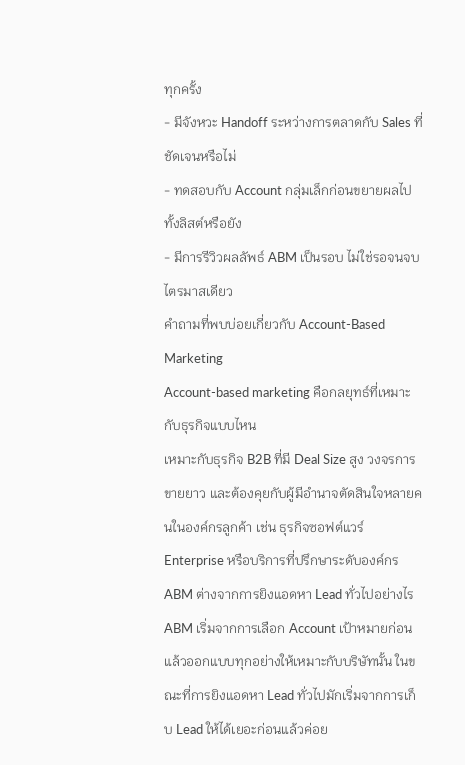ทุกครั้ง
- มีจังหวะ Handoff ระหว่างการตลาดกับ Sales ที่ชัดเจนหรือไม่
- ทดสอบกับ Account กลุ่มเล็กก่อนขยายผลไปทั้งลิสต์หรือยัง
- มีการรีวิวผลลัพธ์ ABM เป็นรอบ ไม่ใช่รอจนจบไตรมาสเดียว
คำถามที่พบบ่อยเกี่ยวกับ Account-Based Marketing
Account-based marketing คือกลยุทธ์ที่เหมาะกับธุรกิจแบบไหน
เหมาะกับธุรกิจ B2B ที่มี Deal Size สูง วงจรการขายยาว และต้องคุยกับผู้มีอำนาจตัดสินใจหลายคนในองค์กรลูกค้า เช่น ธุรกิจซอฟต์แวร์ Enterprise หรือบริการที่ปรึกษาระดับองค์กร
ABM ต่างจากการยิงแอดหา Lead ทั่วไปอย่างไร
ABM เริ่มจากการเลือก Account เป้าหมายก่อนแล้วออกแบบทุกอย่างให้เหมาะกับบริษัทนั้น ในขณะที่การยิงแอดหา Lead ทั่วไปมักเริ่มจากการเก็บ Lead ให้ได้เยอะก่อนแล้วค่อย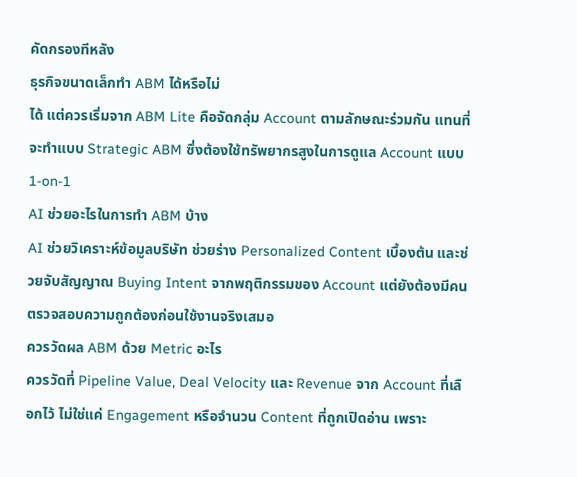คัดกรองทีหลัง
ธุรกิจขนาดเล็กทำ ABM ได้หรือไม่
ได้ แต่ควรเริ่มจาก ABM Lite คือจัดกลุ่ม Account ตามลักษณะร่วมกัน แทนที่จะทำแบบ Strategic ABM ซึ่งต้องใช้ทรัพยากรสูงในการดูแล Account แบบ 1-on-1
AI ช่วยอะไรในการทำ ABM บ้าง
AI ช่วยวิเคราะห์ข้อมูลบริษัท ช่วยร่าง Personalized Content เบื้องต้น และช่วยจับสัญญาณ Buying Intent จากพฤติกรรมของ Account แต่ยังต้องมีคนตรวจสอบความถูกต้องก่อนใช้งานจริงเสมอ
ควรวัดผล ABM ด้วย Metric อะไร
ควรวัดที่ Pipeline Value, Deal Velocity และ Revenue จาก Account ที่เลือกไว้ ไม่ใช่แค่ Engagement หรือจำนวน Content ที่ถูกเปิดอ่าน เพราะ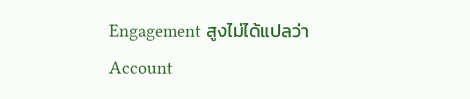Engagement สูงไม่ได้แปลว่า Account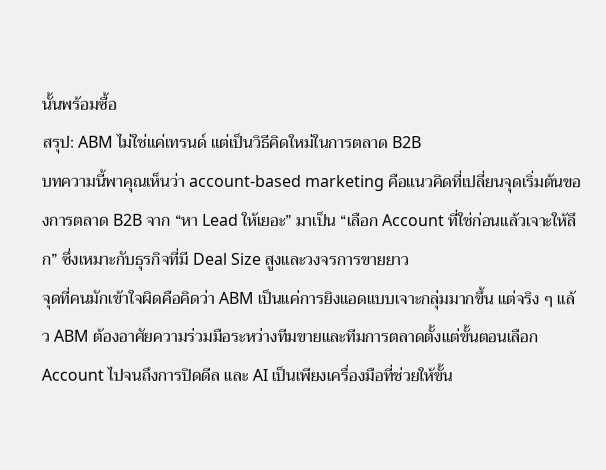นั้นพร้อมซื้อ
สรุป: ABM ไม่ใช่แค่เทรนด์ แต่เป็นวิธีคิดใหม่ในการตลาด B2B
บทความนี้พาคุณเห็นว่า account-based marketing คือแนวคิดที่เปลี่ยนจุดเริ่มต้นของการตลาด B2B จาก “หา Lead ให้เยอะ” มาเป็น “เลือก Account ที่ใช่ก่อนแล้วเจาะให้ลึก” ซึ่งเหมาะกับธุรกิจที่มี Deal Size สูงและวงจรการขายยาว
จุดที่คนมักเข้าใจผิดคือคิดว่า ABM เป็นแค่การยิงแอดแบบเจาะกลุ่มมากขึ้น แต่จริง ๆ แล้ว ABM ต้องอาศัยความร่วมมือระหว่างทีมขายและทีมการตลาดตั้งแต่ขั้นตอนเลือก Account ไปจนถึงการปิดดีล และ AI เป็นเพียงเครื่องมือที่ช่วยให้ขั้น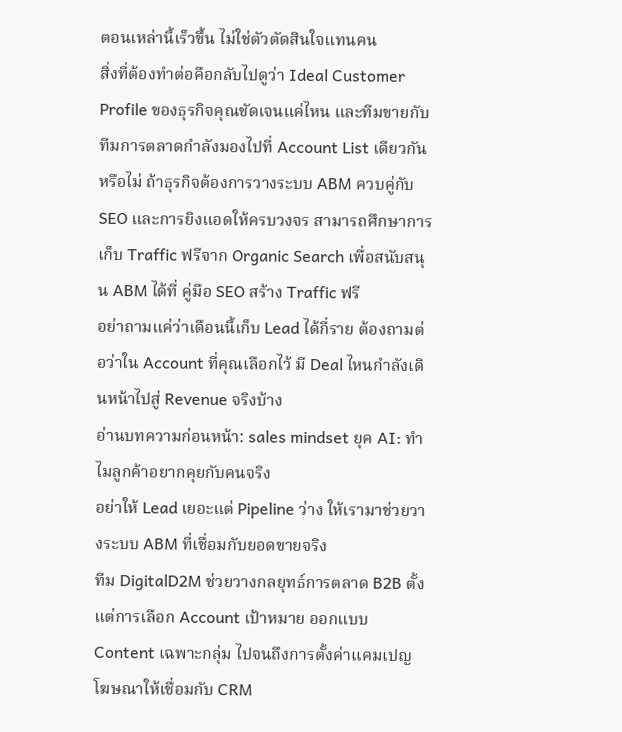ตอนเหล่านี้เร็วขึ้น ไม่ใช่ตัวตัดสินใจแทนคน
สิ่งที่ต้องทำต่อคือกลับไปดูว่า Ideal Customer Profile ของธุรกิจคุณชัดเจนแค่ไหน และทีมขายกับทีมการตลาดกำลังมองไปที่ Account List เดียวกันหรือไม่ ถ้าธุรกิจต้องการวางระบบ ABM ควบคู่กับ SEO และการยิงแอดให้ครบวงจร สามารถศึกษาการเก็บ Traffic ฟรีจาก Organic Search เพื่อสนับสนุน ABM ได้ที่ คู่มือ SEO สร้าง Traffic ฟรี
อย่าถามแค่ว่าเดือนนี้เก็บ Lead ได้กี่ราย ต้องถามต่อว่าใน Account ที่คุณเลือกไว้ มี Deal ไหนกำลังเดินหน้าไปสู่ Revenue จริงบ้าง
อ่านบทความก่อนหน้า: sales mindset ยุค AI: ทำไมลูกค้าอยากคุยกับคนจริง
อย่าให้ Lead เยอะแต่ Pipeline ว่าง ให้เรามาช่วยวางระบบ ABM ที่เชื่อมกับยอดขายจริง
ทีม DigitalD2M ช่วยวางกลยุทธ์การตลาด B2B ตั้งแต่การเลือก Account เป้าหมาย ออกแบบ Content เฉพาะกลุ่ม ไปจนถึงการตั้งค่าแคมเปญโฆษณาให้เชื่อมกับ CRM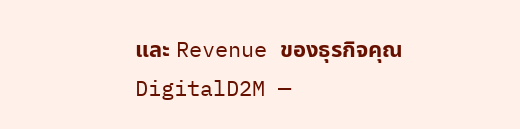และ Revenue ของธุรกิจคุณ
DigitalD2M —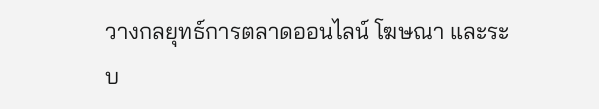วางกลยุทธ์การตลาดออนไลน์ โฆษณา และระบ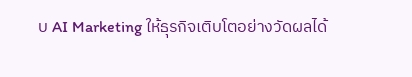บ AI Marketing ให้ธุรกิจเติบโตอย่างวัดผลได้